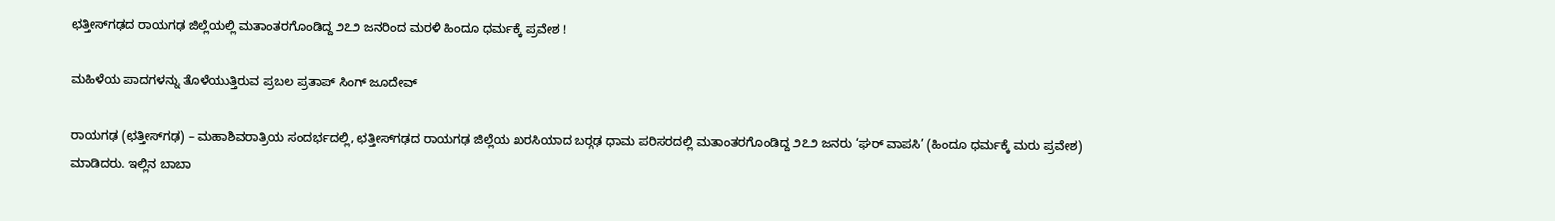ಛತ್ತೀಸ್‌ಗಢದ ರಾಯಗಢ ಜಿಲ್ಲೆಯಲ್ಲಿ ಮತಾಂತರಗೊಂಡಿದ್ದ ೨೭೨ ಜನರಿಂದ ಮರಳಿ ಹಿಂದೂ ಧರ್ಮಕ್ಕೆ ಪ್ರವೇಶ !

ಮಹಿಳೆಯ ಪಾದಗಳನ್ನು ತೊಳೆಯುತ್ತಿರುವ ಪ್ರಬಲ ಪ್ರತಾಪ್ ಸಿಂಗ್ ಜೂದೇವ್

ರಾಯಗಢ (ಛತ್ತೀಸ್‌ಗಢ) – ಮಹಾಶಿವರಾತ್ರಿಯ ಸಂದರ್ಭದಲ್ಲಿ, ಛತ್ತೀಸ್‌ಗಢದ ರಾಯಗಢ ಜಿಲ್ಲೆಯ ಖರಸಿಯಾದ ಬರ್‍ಗಢ ಧಾಮ ಪರಿಸರದಲ್ಲಿ ಮತಾಂತರಗೊಂಡಿದ್ದ ೨೭೨ ಜನರು ‘ಘರ್ ವಾಪಸಿ’ (ಹಿಂದೂ ಧರ್ಮಕ್ಕೆ ಮರು ಪ್ರವೇಶ) ಮಾಡಿದರು. ಇಲ್ಲಿನ ಬಾಬಾ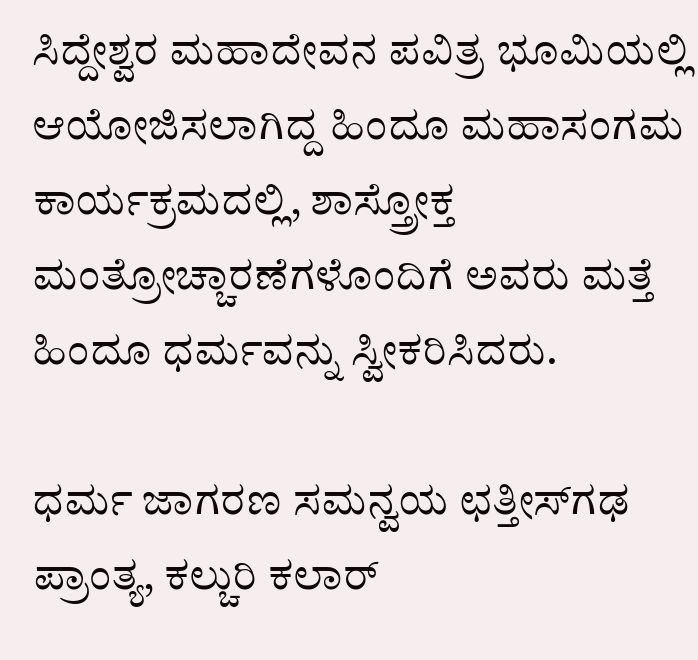ಸಿದ್ದೇಶ್ವರ ಮಹಾದೇವನ ಪವಿತ್ರ ಭೂಮಿಯಲ್ಲಿ ಆಯೋಜಿಸಲಾಗಿದ್ದ ಹಿಂದೂ ಮಹಾಸಂಗಮ ಕಾರ್ಯಕ್ರಮದಲ್ಲಿ, ಶಾಸ್ತ್ರೋಕ್ತ ಮಂತ್ರೋಚ್ಚಾರಣೆಗಳೊಂದಿಗೆ ಅವರು ಮತ್ತೆ ಹಿಂದೂ ಧರ್ಮವನ್ನು ಸ್ವೀಕರಿಸಿದರು.

ಧರ್ಮ ಜಾಗರಣ ಸಮನ್ವಯ ಛತ್ತೀಸ್‌ಗಢ ಪ್ರಾಂತ್ಯ, ಕಲ್ಚುರಿ ಕಲಾರ್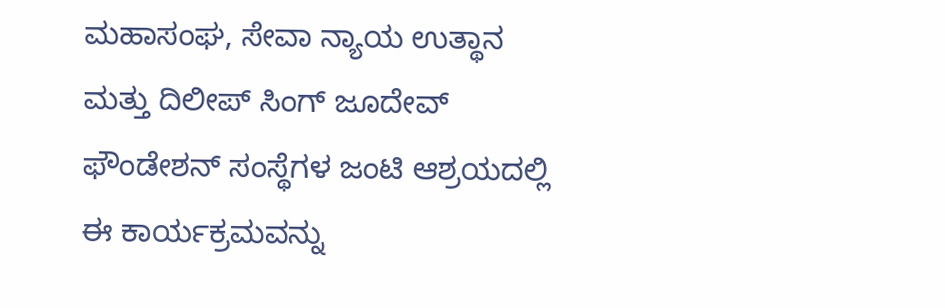ಮಹಾಸಂಘ, ಸೇವಾ ನ್ಯಾಯ ಉತ್ಥಾನ ಮತ್ತು ದಿಲೀಪ್ ಸಿಂಗ್ ಜೂದೇವ್ ಫೌಂಡೇಶನ್ ಸಂಸ್ಥೆಗಳ ಜಂಟಿ ಆಶ್ರಯದಲ್ಲಿ ಈ ಕಾರ್ಯಕ್ರಮವನ್ನು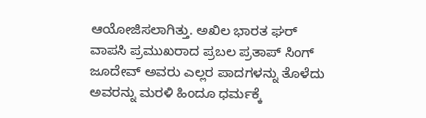ಆಯೋಜಿಸಲಾಗಿತ್ತು. ಅಖಿಲ ಭಾರತ ಘರ್ ವಾಪಸಿ ಪ್ರಮುಖರಾದ ಪ್ರಬಲ ಪ್ರತಾಪ್ ಸಿಂಗ್ ಜೂದೇವ್ ಅವರು ಎಲ್ಲರ ಪಾದಗಳನ್ನು ತೊಳೆದು ಅವರನ್ನು ಮರಳಿ ಹಿಂದೂ ಧರ್ಮಕ್ಕೆ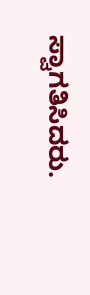ಸ್ವಾಗತಿಸಿದರು.